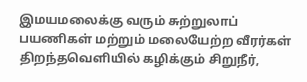இமயமலைக்கு வரும் சுற்றுலாப் பயணிகள் மற்றும் மலையேற்ற வீரர்கள் திறந்தவெளியில் கழிக்கும் சிறுநீர்,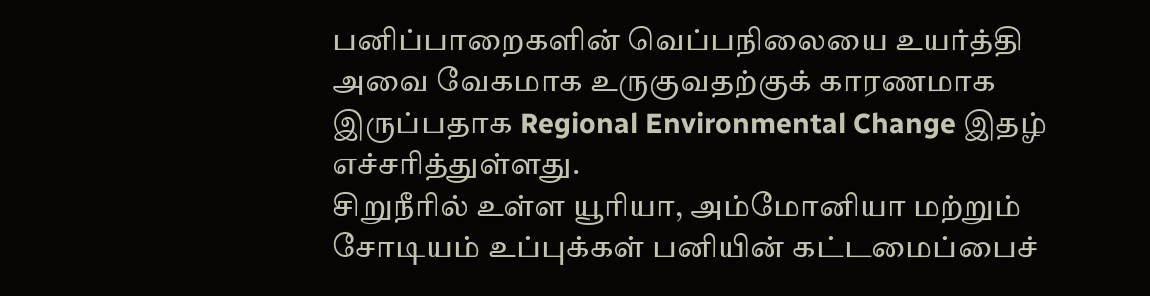பனிப்பாறைகளின் வெப்பநிலையை உயர்த்தி அவை வேகமாக உருகுவதற்குக் காரணமாக இருப்பதாக Regional Environmental Change இதழ் எச்சரித்துள்ளது.
சிறுநீரில் உள்ள யூரியா, அம்மோனியா மற்றும் சோடியம் உப்புக்கள் பனியின் கட்டமைப்பைச்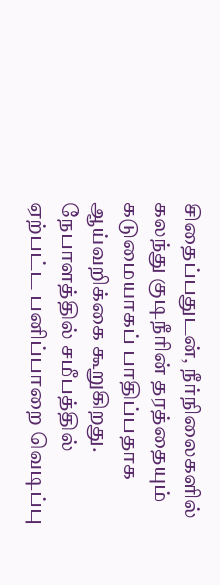சிதைப்பதுடன், நீர்நிலைகளில் கலந்து குடிநீரின் தரத்தையும் கடுமையாகப் பாதிப்பதாக ஆய்வறிக்கை கூறுகிறது.
நேபாளத்தில் சமீபத்தில் ஏற்பட்ட பனிப்பாறை வெடிப்பு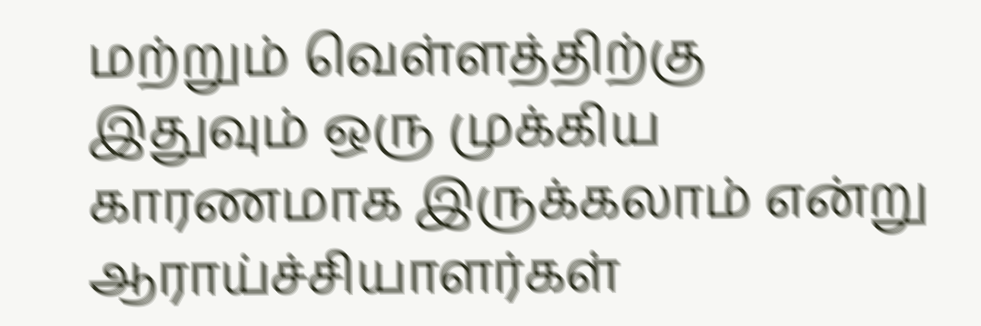மற்றும் வெள்ளத்திற்கு இதுவும் ஒரு முக்கிய காரணமாக இருக்கலாம் என்று ஆராய்ச்சியாளர்கள்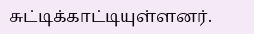சுட்டிக்காட்டியுள்ளனர்.